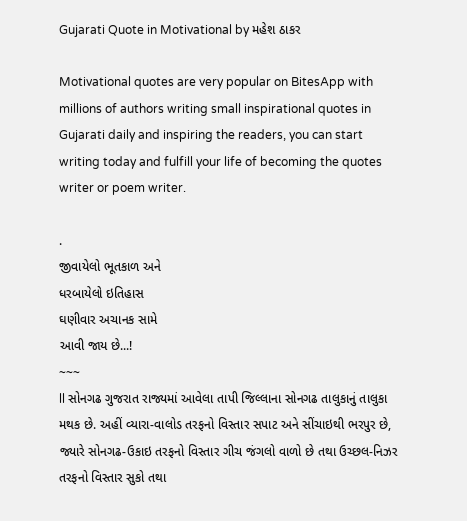Gujarati Quote in Motivational by મહેશ ઠાકર

Motivational quotes are very popular on BitesApp with millions of authors writing small inspirational quotes in Gujarati daily and inspiring the readers, you can start writing today and fulfill your life of becoming the quotes writer or poem writer.

.
જીવાયેલો ભૂતકાળ અને
ધરબાયેલો ઇતિહાસ
ઘણીવાર અચાનક સામે
આવી જાય છે...!
~~~
ll સોનગઢ ગુજરાત રાજ્યમાં આવેલા તાપી જિલ્લાના સોનગઢ તાલુકાનું તાલુકા મથક છે. અહીં વ્યારા-વાલોડ તરફનો વિસ્તાર સપાટ અને સીંચાઇથી ભરપુર છે, જ્યારે સોનગઢ-ઉકાઇ તરફનો વિસ્તાર ગીચ જંગલો વાળો છે તથા ઉચ્છલ-નિઝર તરફનો વિસ્તાર સુકો તથા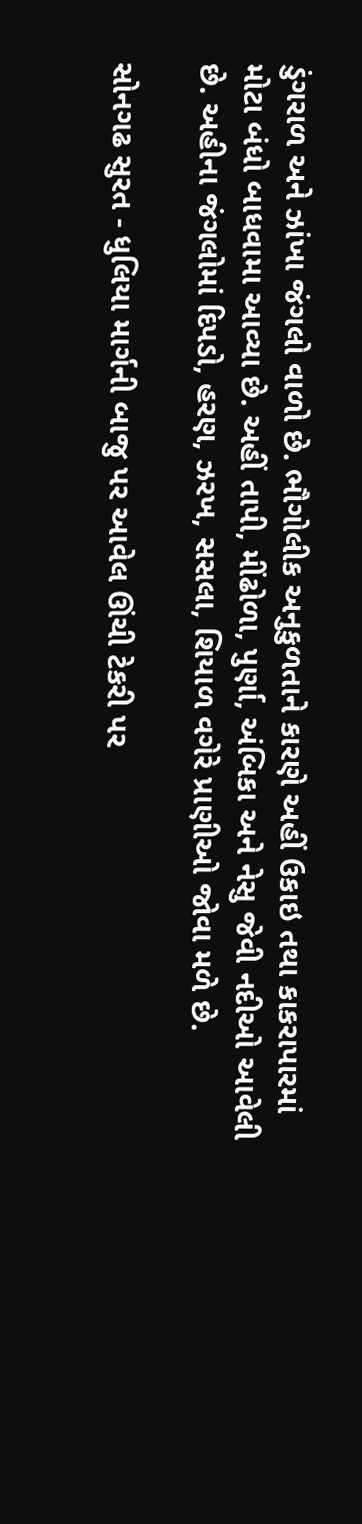ડુંગરાળ અને ઝાંખા જંગલો વાળો છે. ભૌગોલીક અનુકુળતાને કારણે અહીં ઉકાઇ તથા કાકરાપારમાં મોટા બંધો બાધવામા આવ્યા છે. અહીં તાપી, મીંઢોળા, પુર્ણા, અંબિકા અને નેસુ જેવી નદીઓ આવેલી છે. અહીના જંગલોમાં દિપડો, હરણ, ઝરખ, સસલા, શિયાળ વગેરે પ્રાણીઓ જોવા મળે છે.

સોનગઢ સુરત - ધુલિયા માર્ગની બાજુ પર આવેલ ઊંચી ટેકરી પર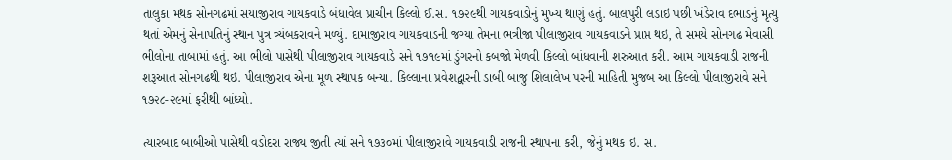તાલુકા મથક સોનગઢમાં સયાજીરાવ ગાયકવાડે બંધાવેલ પ્રાચીન કિલ્લો ઈ.સ. ૧૭૨૯થી ગાયકવાડોનું મુખ્ય થાણું હતું. બાલપુરી લડાઇ પછી ખંડેરાવ દભાડનું મૃત્યુ થતાં એમનું સેનાપતિનું સ્થાન પુત્ર ત્ર્યંબકરાવને મળ્યું. દામાજીરાવ ગાયકવાડની જગ્યા તેમના ભત્રીજા પીલાજીરાવ ગાયકવાડને પ્રાપ્ત થઇ, તે સમયે સોનગઢ મેવાસી ભીલોના તાબામાં હતું. આ ભીલો પાસેથી પીલાજીરાવ ગાયકવાડે સને ૧૭૧૯માં ડુંગરનો કબજો મેળવી કિલ્લો બાંધવાની શરુઆત કરી. આમ ગાયકવાડી રાજની શરૂઆત સોનગઢથી થઇ. પીલાજીરાવ એના મૂળ સ્થાપક બન્યા. કિલ્લાના પ્રવેશદ્વારની ડાબી બાજુ શિલાલેખ પરની માહિતી મુજબ આ કિલ્લો પીલાજીરાવે સને ૧૭૨૮-૨૯માં ફરીથી બાંધ્યો.

ત્યારબાદ બાબીઓ પાસેથી વડોદરા રાજ્ય જીતી ત્યાં સને ૧૭૩૦માં પીલાજીરાવે ગાયકવાડી રાજની સ્થાપના કરી, જેનું મથક ઇ. સ.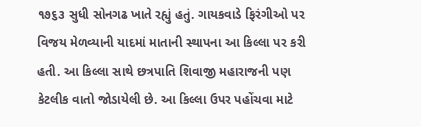૧૭૬૩ સુધી સોનગઢ ખાતે રહ્યું હતું. ગાયકવાડે ફિરંગીઓ પર વિજય મેળવ્યાની યાદમાં માતાની સ્થાપના આ કિલ્લા પર કરી હતી. આ કિલ્લા સાથે છત્રપાતિ શિવાજી મહારાજની પણ કેટલીક વાતો જોડાયેલી છે. આ કિલ્લા ઉપર પહોંચવા માટે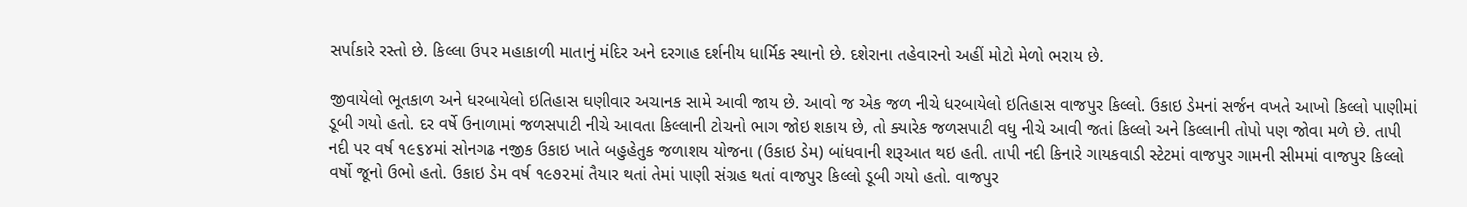સર્પાકારે રસ્તો છે. કિલ્લા ઉપર મહાકાળી માતાનું મંદિર અને દરગાહ દર્શનીય ધાર્મિક સ્થાનો છે. દશેરાના તહેવારનો અહીં મોટો મેળો ભરાય છે.

જીવાયેલો ભૂતકાળ અને ધરબાયેલો ઇતિહાસ ઘણીવાર અચાનક સામે આવી જાય છે. આવો જ એક જળ નીચે ધરબાયેલો ઇતિહાસ વાજપુર કિલ્લો. ઉકાઇ ડેમનાં સર્જન વખતે આખો કિલ્લો પાણીમાં ડૂબી ગયો હતો. દર વર્ષે ઉનાળામાં જળસપાટી નીચે આવતા કિલ્લાની ટોચનો ભાગ જોઇ શકાય છે, તો ક્યારેક જળસપાટી વધુ નીચે આવી જતાં કિલ્લો અને કિલ્લાની તોપો પણ જોવા મળે છે. તાપી નદી પર વર્ષ ૧૯૬૪માં સોનગઢ નજીક ઉકાઇ ખાતે બહુહેતુક જળાશય યોજના (ઉકાઇ ડેમ) બાંધવાની શરૂઆત થઇ હતી. તાપી નદી કિનારે ગાયકવાડી સ્ટેટમાં વાજપુર ગામની સીમમાં વાજપુર કિલ્લો વર્ષો જૂનો ઉભો હતો. ઉકાઇ ડેમ વર્ષ ૧૯૭૨માં તૈયાર થતાં તેમાં પાણી સંગ્રહ થતાં વાજપુર કિલ્લો ડૂબી ગયો હતો. વાજપુર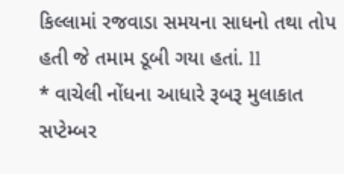કિલ્લામાં રજવાડા સમયના સાધનો તથા તોપ હતી જે તમામ ડૂબી ગયા હતાં. ll
* વાચેલી નોંધના આધારે રૂબરૂ મુલાકાત સપ્ટેમ્બર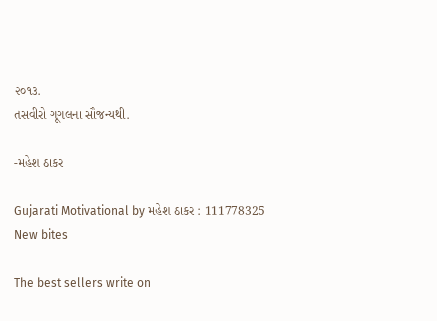૨૦૧૩.
તસવીરો ગૂગલના સૌજન્યથી.

-મહેશ ઠાકર

Gujarati Motivational by મહેશ ઠાકર : 111778325
New bites

The best sellers write on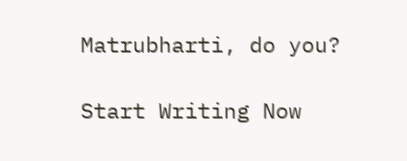Matrubharti, do you?

Start Writing Now